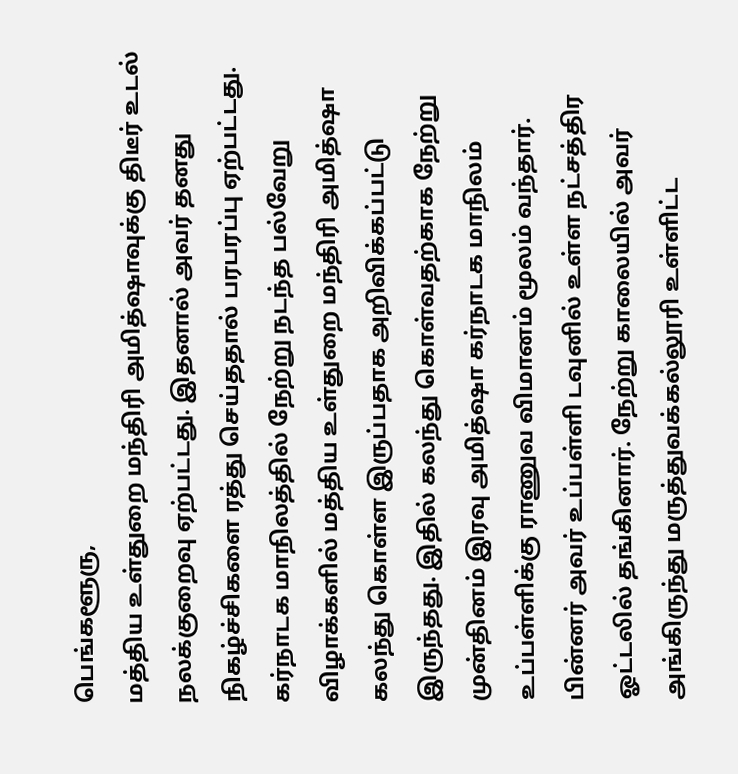பெங்களூரு,
மத்திய உள்துறை மந்திரி அமித்ஷாவுக்கு திடீர் உடல் நலக்குறைவு ஏற்பட்டது. இதனால் அவர் தனது நிகழ்ச்சிகளை ரத்து செய்ததால் பரபரப்பு ஏற்பட்டது.
கர்நாடக மாநிலத்தில் நேற்று நடந்த பல்வேறு விழாக்களில் மத்திய உள்துறை மந்திரி அமித்ஷா கலந்து கொள்ள இருப்பதாக அறிவிக்கப்பட்டு இருந்தது. இதில் கலந்து கொள்வதற்காக நேற்று முன்தினம் இரவு அமித்ஷா கர்நாடக மாநிலம் உப்பள்ளிக்கு ராணுவ விமானம் மூலம் வந்தார்.
பின்னர் அவர் உப்பள்ளி டவுனில் உள்ள நட்சத்திர ஓட்டலில் தங்கினார். நேற்று காலையில் அவர் அங்கிருந்து மருத்துவக்கல்லூரி உள்ளிட்ட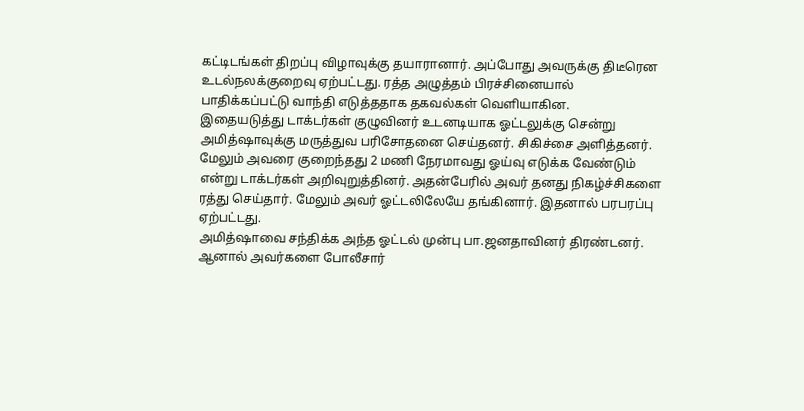கட்டிடங்கள் திறப்பு விழாவுக்கு தயாரானார். அப்போது அவருக்கு திடீரென உடல்நலக்குறைவு ஏற்பட்டது. ரத்த அழுத்தம் பிரச்சினையால் பாதிக்கப்பட்டு வாந்தி எடுத்ததாக தகவல்கள் வெளியாகின.
இதையடுத்து டாக்டர்கள் குழுவினர் உடனடியாக ஓட்டலுக்கு சென்று அமித்ஷாவுக்கு மருத்துவ பரிசோதனை செய்தனர். சிகிச்சை அளித்தனர். மேலும் அவரை குறைந்தது 2 மணி நேரமாவது ஓய்வு எடுக்க வேண்டும் என்று டாக்டர்கள் அறிவுறுத்தினர். அதன்பேரில் அவர் தனது நிகழ்ச்சிகளை ரத்து செய்தார். மேலும் அவர் ஓட்டலிலேயே தங்கினார். இதனால் பரபரப்பு ஏற்பட்டது.
அமித்ஷாவை சந்திக்க அந்த ஓட்டல் முன்பு பா.ஜனதாவினர் திரண்டனர். ஆனால் அவர்களை போலீசார்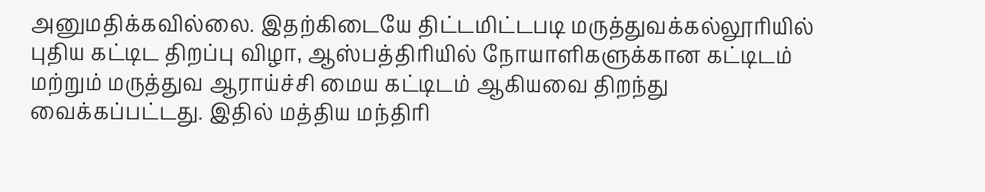அனுமதிக்கவில்லை. இதற்கிடையே திட்டமிட்டபடி மருத்துவக்கல்லூரியில் புதிய கட்டிட திறப்பு விழா, ஆஸ்பத்திரியில் நோயாளிகளுக்கான கட்டிடம் மற்றும் மருத்துவ ஆராய்ச்சி மைய கட்டிடம் ஆகியவை திறந்து வைக்கப்பட்டது. இதில் மத்திய மந்திரி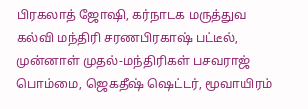பிரகலாத் ஜோஷி, கர்நாடக மருத்துவ கல்வி மந்திரி சரணபிரகாஷ் பட்டீல், முன்னாள் முதல்-மந்திரிகள் பசவராஜ் பொம்மை, ஜெகதீஷ் ஷெட்டர், மூவாயிரம்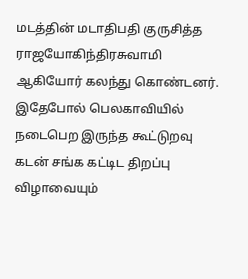மடத்தின் மடாதிபதி குருசித்த ராஜயோகிந்திரசுவாமி ஆகியோர் கலந்து கொண்டனர்.
இதேபோல் பெலகாவியில் நடைபெற இருந்த கூட்டுறவு கடன் சங்க கட்டிட திறப்பு விழாவையும்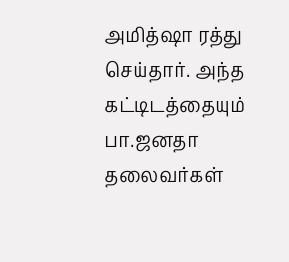அமித்ஷா ரத்து செய்தார். அந்த கட்டிடத்தையும் பா.ஜனதா தலைவர்கள்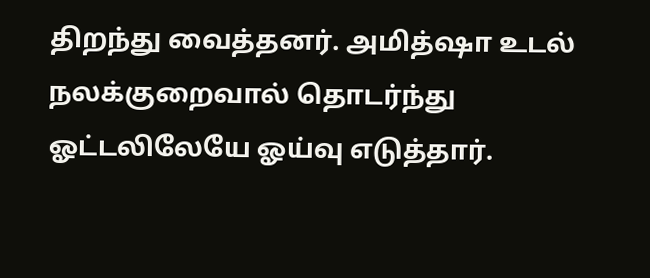திறந்து வைத்தனர். அமித்ஷா உடல் நலக்குறைவால் தொடர்ந்து ஓட்டலிலேயே ஓய்வு எடுத்தார்.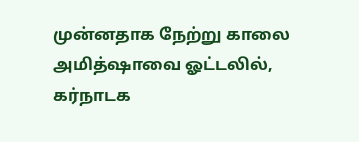முன்னதாக நேற்று காலை அமித்ஷாவை ஓட்டலில், கர்நாடக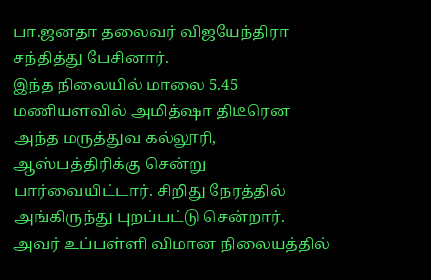பா.ஜனதா தலைவர் விஜயேந்திரா சந்தித்து பேசினார்.
இந்த நிலையில் மாலை 5.45 மணியளவில் அமித்ஷா திடீரென அந்த மருத்துவ கல்லூரி, ஆஸ்பத்திரிக்கு சென்று பார்வையிட்டார். சிறிது நேரத்தில் அங்கிருந்து புறப்பட்டு சென்றார். அவர் உப்பள்ளி விமான நிலையத்தில்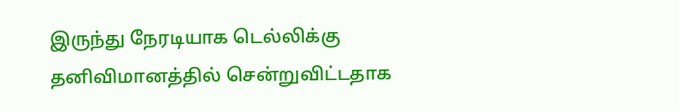இருந்து நேரடியாக டெல்லிக்கு தனிவிமானத்தில் சென்றுவிட்டதாக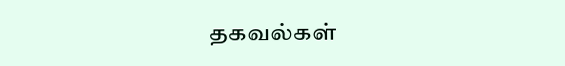தகவல்கள்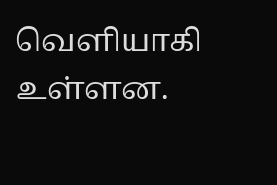வெளியாகி உள்ளன.